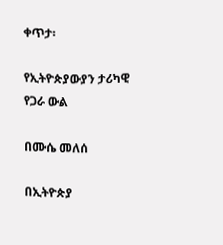ቀጥታ፡

የኢትዮጵያውያን ታሪካዊ የጋራ ውል

በሙሴ መለሰ

በኢትዮጵያ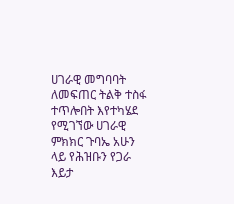ሀገራዊ መግባባት ለመፍጠር ትልቅ ተስፋ ተጥሎበት እየተካሄደ የሚገኘው ሀገራዊ ምክክር ጉባኤ አሁን ላይ የሕዝቡን የጋራ እይታ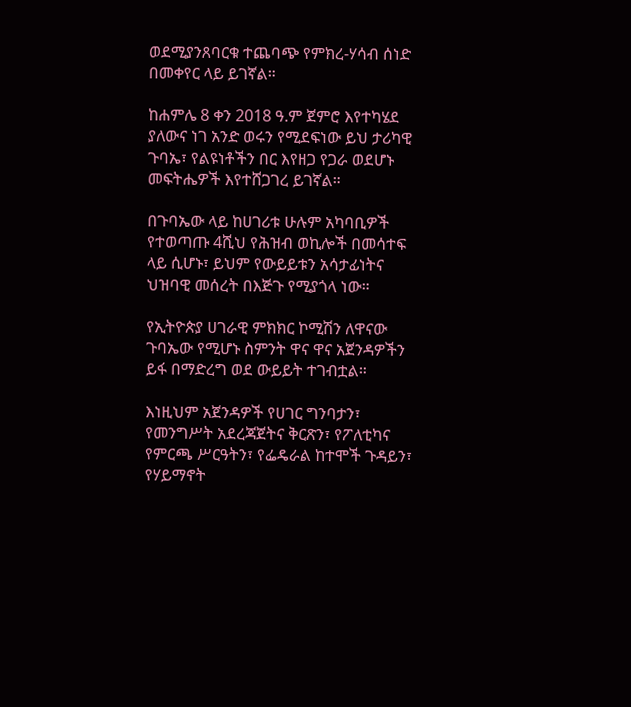ወደሚያንጸባርቁ ተጨባጭ የምክረ-ሃሳብ ሰነድ በመቀየር ላይ ይገኛል።

ከሐምሌ 8 ቀን 2018 ዓ.ም ጀምሮ እየተካሄደ ያለውና ነገ አንድ ወሩን የሚደፍነው ይህ ታሪካዊ ጉባኤ፣ የልዩነቶችን በር እየዘጋ የጋራ ወደሆኑ መፍትሔዎች እየተሸጋገረ ይገኛል።

በጉባኤው ላይ ከሀገሪቱ ሁሉም አካባቢዎች የተወጣጡ 4ሺህ የሕዝብ ወኪሎች በመሳተፍ ላይ ሲሆኑ፣ ይህም የውይይቱን አሳታፊነትና ህዝባዊ መሰረት በእጅጉ የሚያጎላ ነው።

የኢትዮጵያ ሀገራዊ ምክክር ኮሚሽን ለዋናው ጉባኤው የሚሆኑ ስምንት ዋና ዋና አጀንዳዎችን ይፋ በማድረግ ወደ ውይይት ተገብቷል።

እነዚህም አጀንዳዎች የሀገር ግንባታን፣ የመንግሥት አደረጃጀትና ቅርጽን፣ የፖለቲካና የምርጫ ሥርዓትን፣ የፌዴራል ከተሞች ጉዳይን፣ የሃይማኖት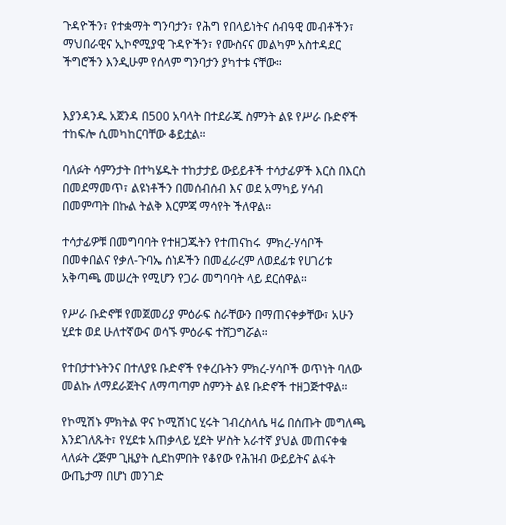ጉዳዮችን፣ የተቋማት ግንባታን፣ የሕግ የበላይነትና ሰብዓዊ መብቶችን፣ ማህበራዊና ኢኮኖሚያዊ ጉዳዮችን፣ የሙስናና መልካም አስተዳደር ችግሮችን እንዲሁም የሰላም ግንባታን ያካተቱ ናቸው።


እያንዳንዱ አጀንዳ በ500 አባላት በተደራጁ ስምንት ልዩ የሥራ ቡድኖች ተከፍሎ ሲመካከርባቸው ቆይቷል።

ባለፉት ሳምንታት በተካሄዱት ተከታታይ ውይይቶች ተሳታፊዎች እርስ በእርስ በመደማመጥ፣ ልዩነቶችን በመሰብሰብ እና ወደ አማካይ ሃሳብ በመምጣት በኩል ትልቅ እርምጃ ማሳየት ችለዋል።

ተሳታፊዎቹ በመግባባት የተዘጋጁትን የተጠናከሩ  ምክረ-ሃሳቦች በመቀበልና የቃለ-ጉባኤ ሰነዶችን በመፈራረም ለወደፊቱ የሀገሪቱ አቅጣጫ መሠረት የሚሆን የጋራ መግባባት ላይ ደርሰዋል።

የሥራ ቡድኖቹ የመጀመሪያ ምዕራፍ ስራቸውን በማጠናቀቃቸው፣ አሁን ሂደቱ ወደ ሁለተኛውና ወሳኙ ምዕራፍ ተሸጋግሯል።

የተበታተኑትንና በተለያዩ ቡድኖች የቀረቡትን ምክረ-ሃሳቦች ወጥነት ባለው መልኩ ለማደራጀትና ለማጣጣም ስምንት ልዩ ቡድኖች ተዘጋጅተዋል።

የኮሚሽኑ ምክትል ዋና ኮሚሽነር ሂሩት ገብረስላሴ ዛሬ በሰጡት መግለጫ እንደገለጹት፣ የሂደቱ አጠቃላይ ሂደት ሦስት አራተኛ ያህል መጠናቀቁ ላለፉት ረጅም ጊዜያት ሲደከምበት የቆየው የሕዝብ ውይይትና ልፋት ውጤታማ በሆነ መንገድ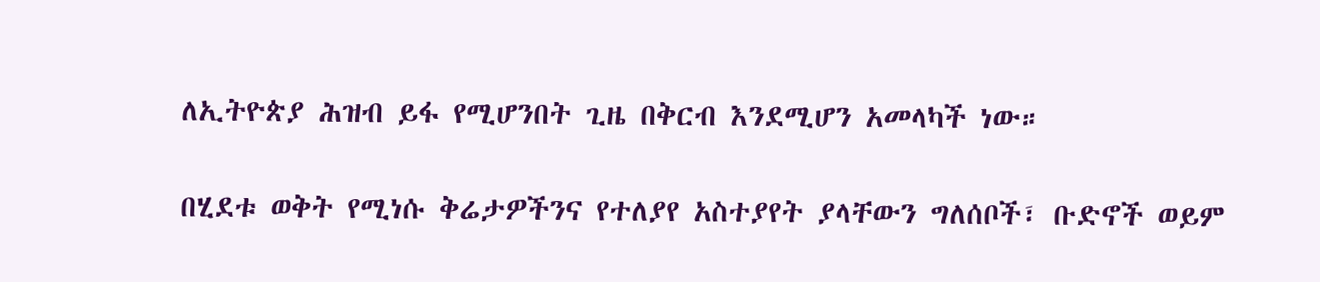ለኢትዮጵያ ሕዝብ ይፋ የሚሆንበት ጊዜ በቅርብ እንደሚሆን አመላካች ነው።

በሂደቱ ወቅት የሚነሱ ቅሬታዎችንና የተለያየ አስተያየት ያላቸውን ግለሰቦች፣ ቡድኖች ወይም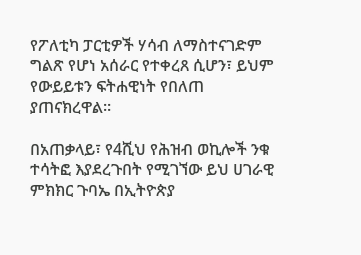የፖለቲካ ፓርቲዎች ሃሳብ ለማስተናገድም ግልጽ የሆነ አሰራር የተቀረጸ ሲሆን፣ ይህም የውይይቱን ፍትሐዊነት የበለጠ ያጠናክረዋል።

በአጠቃላይ፣ የ4ሺህ የሕዝብ ወኪሎች ንቁ ተሳትፎ እያደረጉበት የሚገኘው ይህ ሀገራዊ ምክክር ጉባኤ በኢትዮጵያ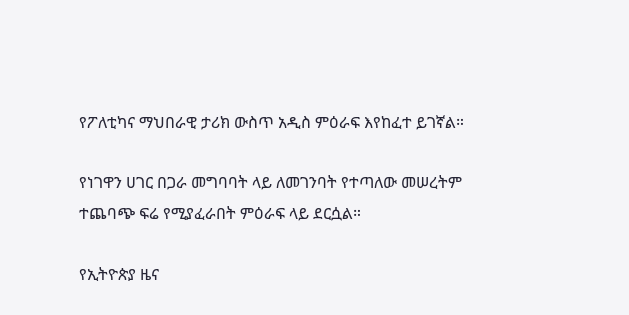የፖለቲካና ማህበራዊ ታሪክ ውስጥ አዲስ ምዕራፍ እየከፈተ ይገኛል።

የነገዋን ሀገር በጋራ መግባባት ላይ ለመገንባት የተጣለው መሠረትም ተጨባጭ ፍሬ የሚያፈራበት ምዕራፍ ላይ ደርሷል።

የኢትዮጵያ ዜና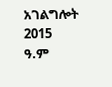አገልግሎት
2015
ዓ.ም